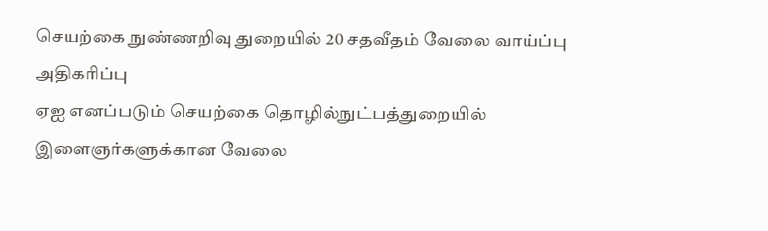செயற்கை நுண்ணறிவு துறையில் 20 சதவீதம் வேலை வாய்ப்பு அதிகரிப்பு
ஏஐ எனப்படும் செயற்கை தொழில்நுட்பத்துறையில் இளைஞர்களுக்கான வேலை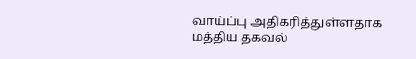வாய்ப்பு அதிகரித்துள்ளதாக மத்திய தகவல்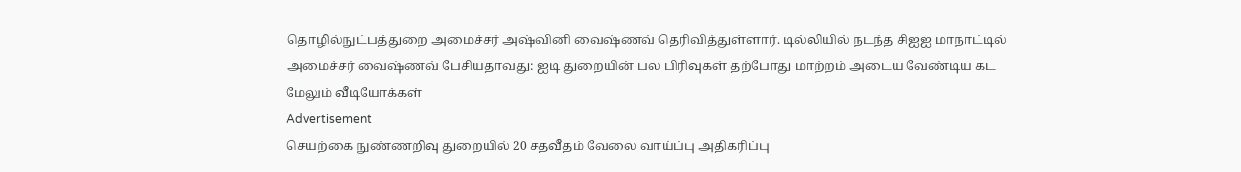தொழில்நுட்பத்துறை அமைச்சர் அஷ்வினி வைஷ்ணவ் தெரிவித்துள்ளார். டில்லியில் நடந்த சிஐஐ மாநாட்டில் அமைச்சர் வைஷ்ணவ் பேசியதாவது: ஐடி துறையின் பல பிரிவுகள் தற்போது மாற்றம் அடைய வேண்டிய கட
மேலும் வீடியோக்கள்
Advertisement
செயற்கை நுண்ணறிவு துறையில் 20 சதவீதம் வேலை வாய்ப்பு அதிகரிப்பு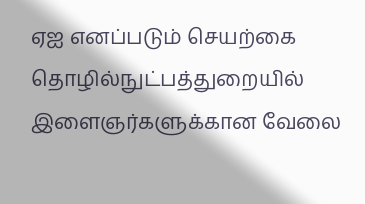ஏஐ எனப்படும் செயற்கை தொழில்நுட்பத்துறையில் இளைஞர்களுக்கான வேலை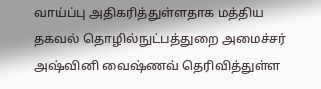வாய்ப்பு அதிகரித்துள்ளதாக மத்திய தகவல் தொழில்நுட்பத்துறை அமைச்சர் அஷ்வினி வைஷ்ணவ் தெரிவித்துள்ள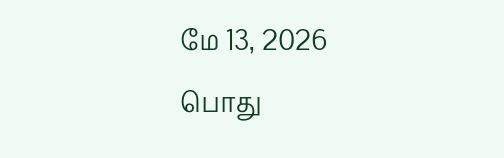மே 13, 2026
பொது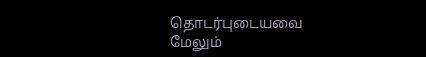தொடர்புடையவை
மேலும்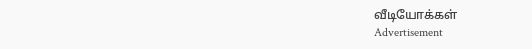வீடியோக்கள்
Advertisement